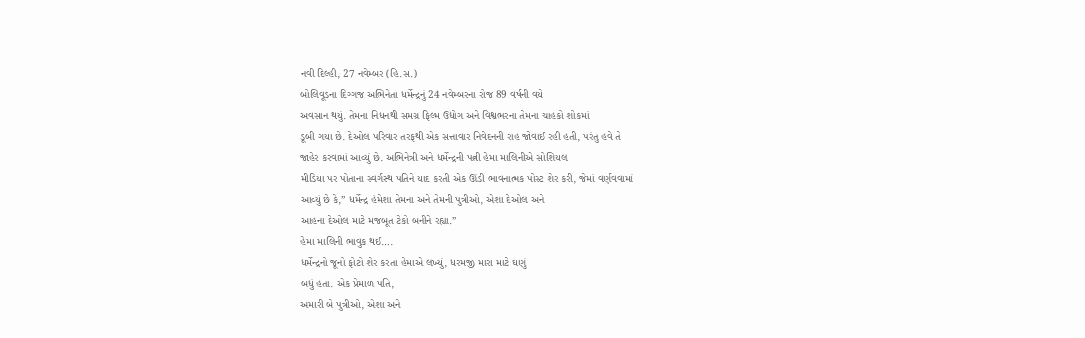નવી દિલ્હી, 27 નવેમ્બર (હિ.સ.)
બોલિવૂડના દિગ્ગજ અભિનેતા ધર્મેન્દ્રનું 24 નવેમ્બરના રોજ 89 વર્ષની વયે
અવસાન થયું. તેમના નિધનથી સમગ્ર ફિલ્મ ઉદ્યોગ અને વિશ્વભરના તેમના ચાહકો શોકમાં
ડૂબી ગયા છે. દેઓલ પરિવાર તરફથી એક સત્તાવાર નિવેદનની રાહ જોવાઈ રહી હતી, પરંતુ હવે તે
જાહેર કરવામાં આવ્યું છે. અભિનેત્રી અને ધર્મેન્દ્રની પત્ની હેમા માલિનીએ સોશિયલ
મીડિયા પર પોતાના સ્વર્ગસ્થ પતિને યાદ કરતી એક ઊંડી ભાવનાત્મક પોસ્ટ શેર કરી, જેમાં વર્ણવવામાં
આવ્યું છે કે,” ધર્મેન્દ્ર હંમેશા તેમના અને તેમની પુત્રીઓ, એશા દેઓલ અને
આહના દેઓલ માટે મજબૂત ટેકો બનીને રહ્યા.”
હેમા માલિની ભાવુક થઈ….
ધર્મેન્દ્રનો જૂનો ફોટો શેર કરતા હેમાએ લખ્યું, ધરમજી મારા માટે ઘણું
બધું હતા. એક પ્રેમાળ પતિ,
અમારી બે પુત્રીઓ, એશા અને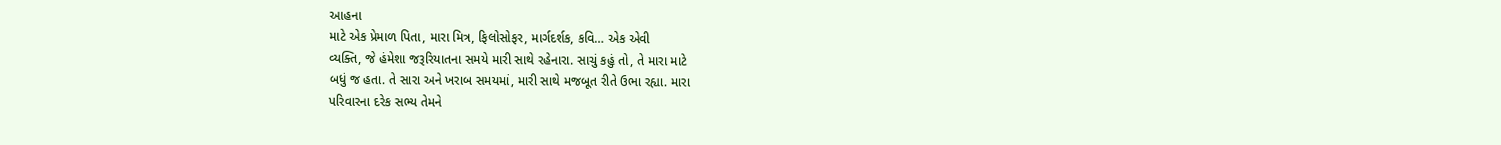આહના
માટે એક પ્રેમાળ પિતા, મારા મિત્ર, ફિલોસોફર, માર્ગદર્શક, કવિ… એક એવી
વ્યક્તિ, જે હંમેશા જરૂરિયાતના સમયે મારી સાથે રહેનારા. સાચું કહું તો, તે મારા માટે
બધું જ હતા. તે સારા અને ખરાબ સમયમાં, મારી સાથે મજબૂત રીતે ઉભા રહ્યા. મારા
પરિવારના દરેક સભ્ય તેમને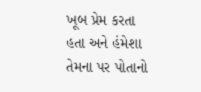ખૂબ પ્રેમ કરતા હતા અને હંમેશા તેમના પર પોતાનો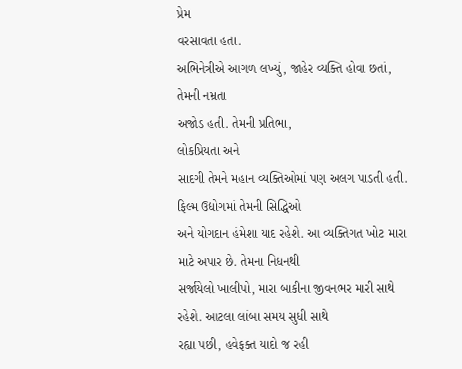પ્રેમ
વરસાવતા હતા.
અભિનેત્રીએ આગળ લખ્યું, જાહેર વ્યક્તિ હોવા છતાં, તેમની નમ્રતા
અજોડ હતી. તેમની પ્રતિભા,
લોકપ્રિયતા અને
સાદગી તેમને મહાન વ્યક્તિઓમાં પણ અલગ પાડતી હતી. ફિલ્મ ઉદ્યોગમાં તેમની સિદ્ધિઓ
અને યોગદાન હંમેશા યાદ રહેશે. આ વ્યક્તિગત ખોટ મારા માટે અપાર છે. તેમના નિધનથી
સર્જાયેલો ખાલીપો, મારા બાકીના જીવનભર મારી સાથે રહેશે. આટલા લાંબા સમય સુધી સાથે
રહ્યા પછી, હવેફક્ત યાદો જ રહી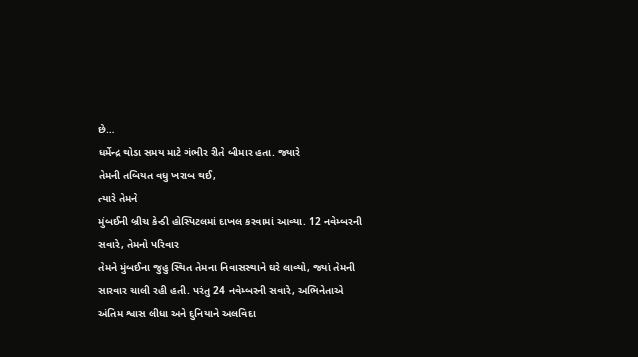છે…
ધર્મેન્દ્ર થોડા સમય માટે ગંભીર રીતે બીમાર હતા. જ્યારે
તેમની તબિયત વધુ ખરાબ થઈ,
ત્યારે તેમને
મુંબઈની બ્રીચ કેન્ડી હોસ્પિટલમાં દાખલ કરવામાં આવ્યા. 12 નવેમ્બરની સવારે, તેમનો પરિવાર
તેમને મુંબઈના જુહુ સ્થિત તેમના નિવાસસ્થાને ઘરે લાવ્યો, જ્યાં તેમની
સારવાર ચાલી રહી હતી. પરંતુ 24 નવેમ્બરની સવારે, અભિનેતાએ અંતિમ શ્વાસ લીધા અને દુનિયાને અલવિદા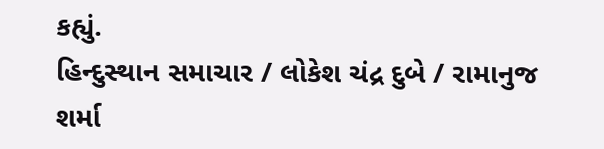કહ્યું.
હિન્દુસ્થાન સમાચાર / લોકેશ ચંદ્ર દુબે / રામાનુજ શર્મા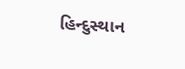હિન્દુસ્થાન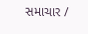સમાચાર /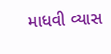માધવી વ્યાસ